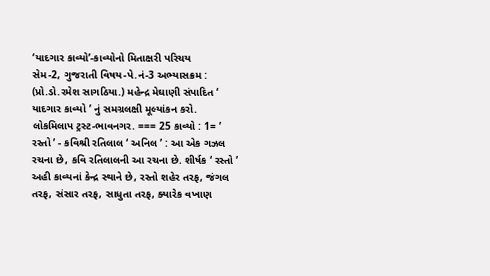‘યાદગાર કાવ્યો’-કાવ્યોનો મિતાક્ષરી પરિચય
સેમ-2, ગુજરાતી વિષય-પે.નં-3 અભ્યાસક્રમ : (પ્રો.ડો.રમેશ સાગઠિયા.) મહેન્દ્ર મેઘાણી સંપાદિત ‘ યાદગાર કાવ્યો ’ નું સમગ્રલક્ષી મૂલ્યાંકન કરો. લોકમિલાપ ટ્રસ્ટ-ભાવનગર. === 25 કાવ્યો : 1= ’ રસ્તો ’ - કવિશ્રી રતિલાલ ‘ અનિલ ’ : આ એક ગઝલ રચના છે, કવિ રતિલાલની આ રચના છે. શીર્ષક ‘ રસ્તો ’ અહી કાવ્યનાં કેન્દ્ર સ્થાને છે, રસ્તો શહેર તરફ, જંગલ તરફ, સંસાર તરફ, સાધુતા તરફ, ક્યારેક વખાણ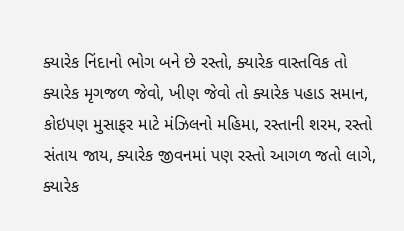ક્યારેક નિંદાનો ભોગ બને છે રસ્તો, ક્યારેક વાસ્તવિક તો ક્યારેક મૃગજળ જેવો, ખીણ જેવો તો ક્યારેક પહાડ સમાન, કોઇપણ મુસાફર માટે મંઝિલનો મહિમા, રસ્તાની શરમ, રસ્તો સંતાય જાય, ક્યારેક જીવનમાં પણ રસ્તો આગળ જતો લાગે, ક્યારેક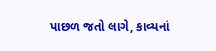પાછળ જતો લાગે, કાવ્યનાં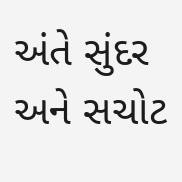અંતે સુંદર અને સચોટ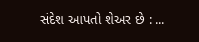સંદેશ આપતો શેઅર છે : ...